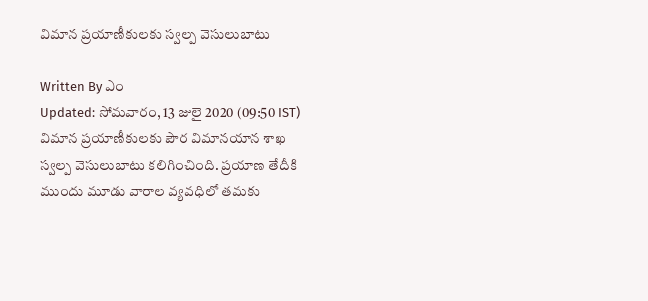విమాన ప్రయాణీకులకు స్వల్ప వెసులుబాటు

Written By ఎం
Updated: సోమవారం, 13 జులై 2020 (09:50 IST)
విమాన ప్రయాణీకులకు పౌర విమానయాన శాఖ స్వల్ప వెసులుబాటు కలిగించింది. ప్రయాణ తేదీకి ముందు మూడు వారాల వ్యవధిలో తమకు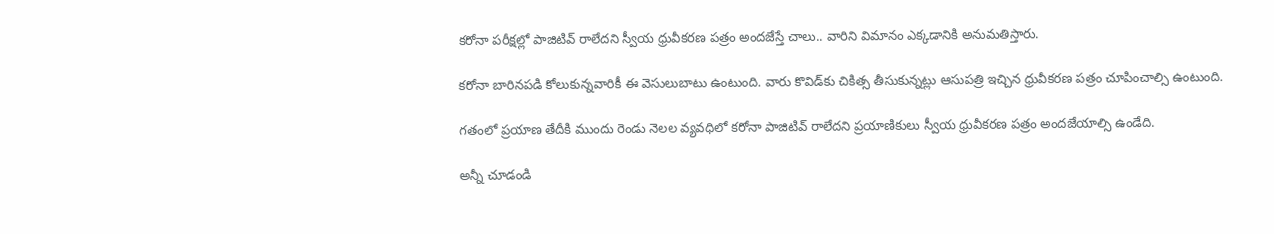కరోనా పరీక్షల్లో పాజిటివ్‌ రాలేదని స్వీయ ధ్రువీకరణ పత్రం అందజేస్తే చాలు.. వారిని విమానం ఎక్కడానికి అనుమతిస్తారు.

కరోనా బారినపడి కోలుకున్నవారికీ ఈ వెసులుబాటు ఉంటుంది. వారు కొవిడ్‌కు చికిత్స తీసుకున్నట్లు ఆసుపత్రి ఇచ్చిన ధ్రువీకరణ పత్రం చూపించాల్సి ఉంటుంది.

గతంలో ప్రయాణ తేదీకి ముందు రెండు నెలల వ్యవధిలో కరోనా పాజిటివ్‌ రాలేదని ప్రయాణికులు స్వీయ ధ్రువీకరణ పత్రం అందజేయాల్సి ఉండేది.

అన్నీ చూడండి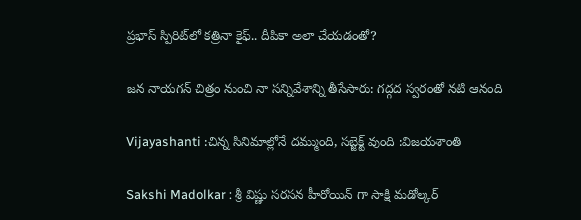ప్రభాస్ స్పిరిట్‌లో కత్రినా కైఫ్.. దీపికా అలా చేయడంతో?

జన నాయగన్ చిత్రం నుంచి నా సన్నివేశాన్ని తీసేసారు: గద్గద స్వరంతో నటి ఆనంది

Vijayashanti :చిన్న సినిమాల్లోనే దమ్ముంది, సబ్జెక్ట్ వుంది :విజయశాంతి

Sakshi Madolkar : శ్రీ విష్ణు సరసన హీరోయిన్ గా సాక్షి మడోల్కర్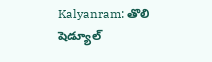Kalyanram: తొలి షెడ్యూల్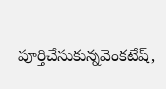పూర్తిచేసుకున్నవెంకటేష్,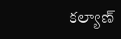కల్యాణ్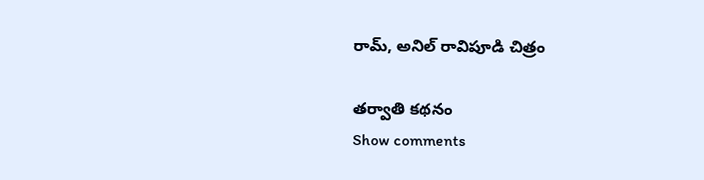రామ్, అనిల్ రావిపూడి చిత్రం

తర్వాతి కథనం
Show comments